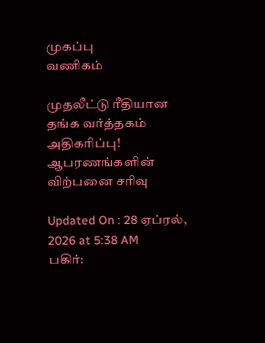முகப்பு
வணிகம்

முதலீட்டு ரீதியான தங்க வர்த்தகம் அதிகரிப்பு! ஆபரணங்களின் விற்பனை சரிவு

Updated On : 28 ஏப்ரல், 2026 at 5:38 AM
பகிர்: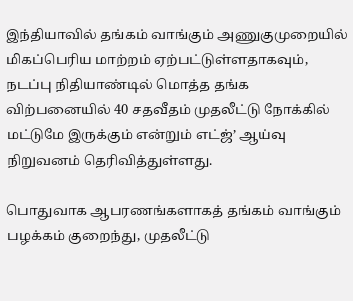இந்தியாவில் தங்கம் வாங்கும் அணுகுமுறையில் மிகப்பெரிய மாற்றம் ஏற்பட்டுள்ளதாகவும், நடப்பு நிதியாண்டில் மொத்த தங்க விற்பனையில் 40 சதவீதம் முதலீட்டு நோக்கில் மட்டுமே இருக்கும் என்றும் எட்ஜ்’ ஆய்வு நிறுவனம் தெரிவித்துள்ளது.

பொதுவாக ஆபரணங்களாகத் தங்கம் வாங்கும் பழக்கம் குறைந்து, முதலீட்டு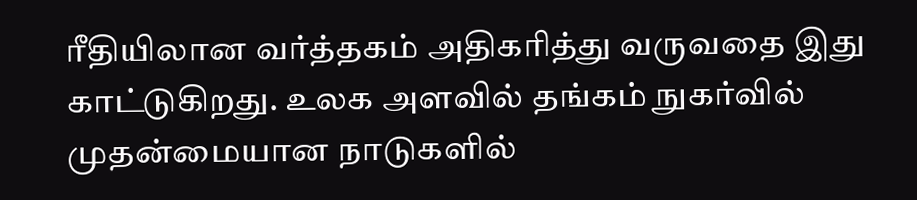ரீதியிலான வர்த்தகம் அதிகரித்து வருவதை இது காட்டுகிறது. உலக அளவில் தங்கம் நுகர்வில் முதன்மையான நாடுகளில்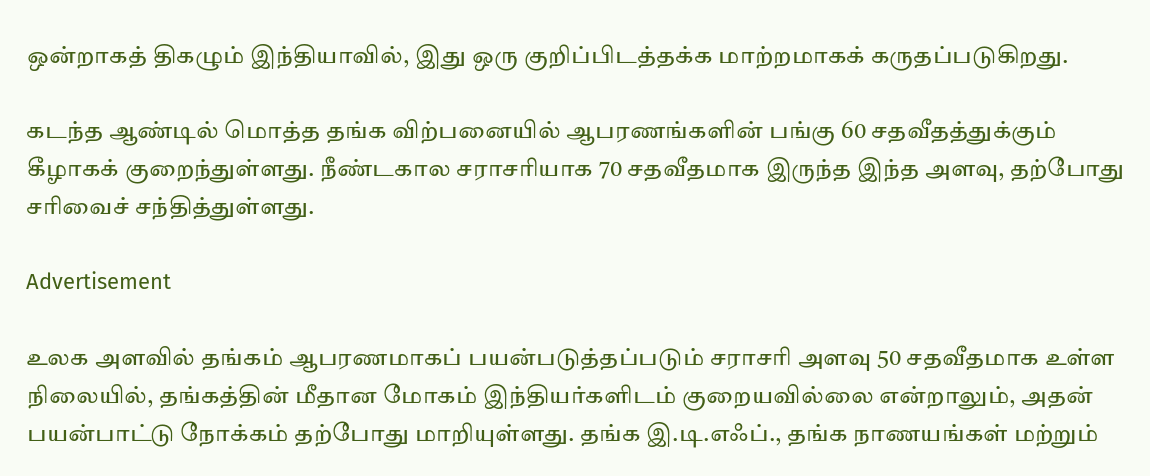ஒன்றாகத் திகழும் இந்தியாவில், இது ஒரு குறிப்பிடத்தக்க மாற்றமாகக் கருதப்படுகிறது.

கடந்த ஆண்டில் மொத்த தங்க விற்பனையில் ஆபரணங்களின் பங்கு 60 சதவீதத்துக்கும் கீழாகக் குறைந்துள்ளது. நீண்டகால சராசரியாக 70 சதவீதமாக இருந்த இந்த அளவு, தற்போது சரிவைச் சந்தித்துள்ளது.

Advertisement

உலக அளவில் தங்கம் ஆபரணமாகப் பயன்படுத்தப்படும் சராசரி அளவு 50 சதவீதமாக உள்ள நிலையில், தங்கத்தின் மீதான மோகம் இந்தியர்களிடம் குறையவில்லை என்றாலும், அதன் பயன்பாட்டு நோக்கம் தற்போது மாறியுள்ளது. தங்க இ.டி.எஃப்., தங்க நாணயங்கள் மற்றும்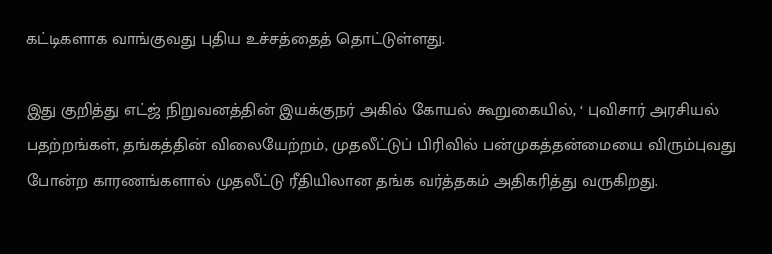கட்டிகளாக வாங்குவது புதிய உச்சத்தைத் தொட்டுள்ளது.

இது குறித்து எட்ஜ் நிறுவனத்தின் இயக்குநர் அகில் கோயல் கூறுகையில், ‘ புவிசார் அரசியல் பதற்றங்கள், தங்கத்தின் விலையேற்றம், முதலீட்டுப் பிரிவில் பன்முகத்தன்மையை விரும்புவது போன்ற காரணங்களால் முதலீட்டு ரீதியிலான தங்க வர்த்தகம் அதிகரித்து வருகிறது.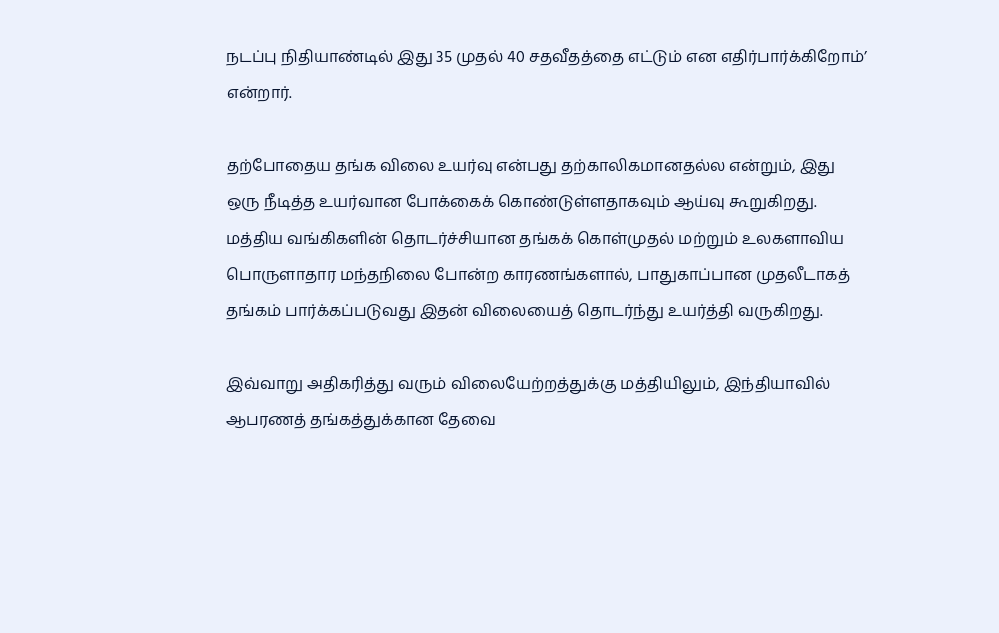நடப்பு நிதியாண்டில் இது 35 முதல் 40 சதவீதத்தை எட்டும் என எதிர்பார்க்கிறோம்’ என்றார்.

தற்போதைய தங்க விலை உயர்வு என்பது தற்காலிகமானதல்ல என்றும், இது ஒரு நீடித்த உயர்வான போக்கைக் கொண்டுள்ளதாகவும் ஆய்வு கூறுகிறது. மத்திய வங்கிகளின் தொடர்ச்சியான தங்கக் கொள்முதல் மற்றும் உலகளாவிய பொருளாதார மந்தநிலை போன்ற காரணங்களால், பாதுகாப்பான முதலீடாகத் தங்கம் பார்க்கப்படுவது இதன் விலையைத் தொடர்ந்து உயர்த்தி வருகிறது.

இவ்வாறு அதிகரித்து வரும் விலையேற்றத்துக்கு மத்தியிலும், இந்தியாவில் ஆபரணத் தங்கத்துக்கான தேவை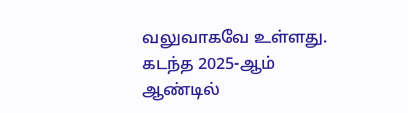வலுவாகவே உள்ளது. கடந்த 2025-ஆம் ஆண்டில்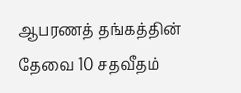ஆபரணத் தங்கத்தின் தேவை 10 சதவீதம்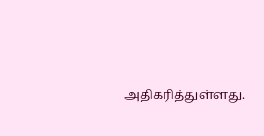அதிகரித்துள்ளது.